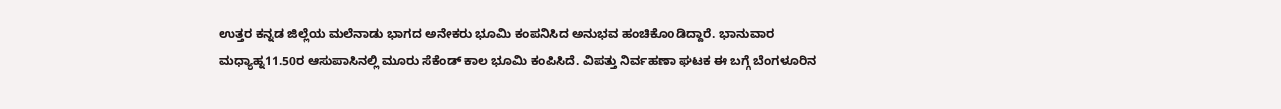ಉತ್ತರ ಕನ್ನಡ ಜಿಲ್ಲೆಯ ಮಲೆನಾಡು ಭಾಗದ ಅನೇಕರು ಭೂಮಿ ಕಂಪನಿಸಿದ ಅನುಭವ ಹಂಚಿಕೊoಡಿದ್ದಾರೆ. ಭಾನುವಾರ ಮಧ್ಯಾಹ್ನ11.50ರ ಆಸುಪಾಸಿನಲ್ಲಿ ಮೂರು ಸೆಕೆಂಡ್ ಕಾಲ ಭೂಮಿ ಕಂಪಿಸಿದೆ. ವಿಪತ್ತು ನಿರ್ವಹಣಾ ಘಟಕ ಈ ಬಗ್ಗೆ ಬೆಂಗಳೂರಿನ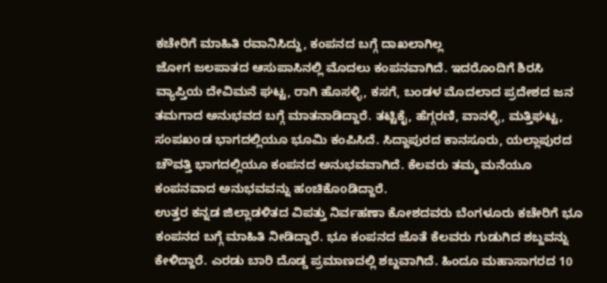ಕಚೇರಿಗೆ ಮಾಹಿತಿ ರವಾನಿಸಿದ್ದು, ಕಂಪನದ ಬಗ್ಗೆ ದಾಖಲಾಗಿಲ್ಲ
ಜೋಗ ಜಲಪಾತದ ಆಸುಪಾಸಿನಲ್ಲಿ ಮೊದಲು ಕಂಪನವಾಗಿದೆ. ಇದರೊಂದಿಗೆ ಶಿರಸಿ ವ್ಯಾಪ್ತಿಯ ದೇವಿಮನೆ ಘಟ್ಟ, ರಾಗಿ ಹೊಸಳ್ಳಿ, ಕಸಗೆ, ಬಂಡಳ ಮೊದಲಾದ ಪ್ರದೇಶದ ಜನ ತಮಗಾದ ಅನುಭವದ ಬಗ್ಗೆ ಮಾತನಾಡಿದ್ದಾರೆ. ತಟ್ಟಿಕೈ, ಹೆಗ್ಗರಣಿ, ವಾನಳ್ಳಿ, ಮತ್ತಿಘಟ್ಟ, ಸಂಪಖoಡ ಭಾಗದಲ್ಲಿಯೂ ಭೂಮಿ ಕಂಪಿಸಿದೆ. ಸಿದ್ದಾಪುರದ ಕಾನಸೂರು, ಯಲ್ಲಾಪುರದ ಚೌವತ್ತಿ ಭಾಗದಲ್ಲಿಯೂ ಕಂಪನದ ಅನುಭವವಾಗಿದೆ. ಕೆಲವರು ತಮ್ಮ ಮನೆಯೂ ಕಂಪನವಾದ ಅನುಭವವನ್ನು ಹಂಚಿಕೊoಡಿದ್ದಾರೆ.
ಉತ್ತರ ಕನ್ನಡ ಜಿಲ್ಲಾಡಳಿತದ ವಿಪತ್ತು ನಿರ್ವಹಣಾ ಕೋಶದವರು ಬೆಂಗಳೂರು ಕಚೇರಿಗೆ ಭೂ ಕಂಪನದ ಬಗ್ಗೆ ಮಾಹಿತಿ ನೀಡಿದ್ದಾರೆ. ಭೂ ಕಂಪನದ ಜೊತೆ ಕೆಲವರು ಗುಡುಗಿದ ಶಬ್ದವನ್ನು ಕೇಳಿದ್ದಾರೆ. ಎರಡು ಬಾರಿ ದೊಡ್ಡ ಪ್ರಮಾಣದಲ್ಲಿ ಶಬ್ದವಾಗಿದೆ. ಹಿಂದೂ ಮಹಾಸಾಗರದ 10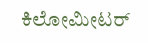ಕಿಲೋಮೀಟರ್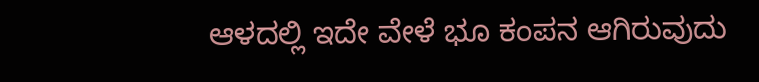ಆಳದಲ್ಲಿ ಇದೇ ವೇಳೆ ಭೂ ಕಂಪನ ಆಗಿರುವುದು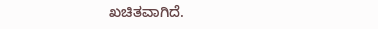ಖಚಿತವಾಗಿದೆ.